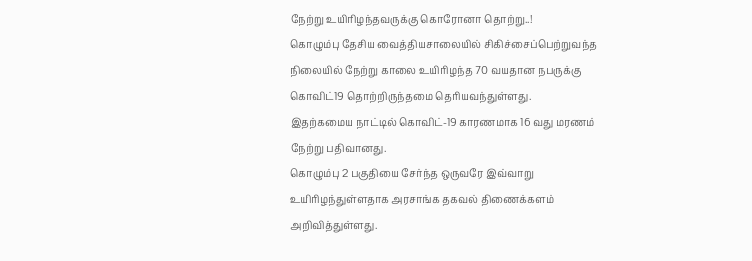நேற்று உயிரிழந்தவருக்கு கொரோனா தொற்று..!
கொழும்பு தேசிய வைத்தியசாலையில் சிகிச்சைப்பெற்றுவந்த நிலையில் நேற்று காலை உயிரிழந்த 70 வயதான நபருக்கு கொவிட்19 தொற்றிருந்தமை தெரியவந்துள்ளது.
இதற்கமைய நாட்டில் கொவிட்-19 காரணமாக 16 வது மரணம் நேற்று பதிவானது.
கொழும்பு 2 பகுதியை சேர்ந்த ஒருவரே இவ்வாறு உயிரிழந்துள்ளதாக அரசாங்க தகவல் திணைக்களம் அறிவித்துள்ளது.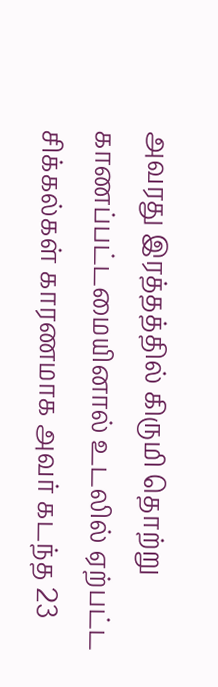அவரது இரத்தத்தில் கிருமி தொற்று காணப்பட்டமையினால் உடலில் ஏற்பட்ட சிக்கல்கள் காரணமாக அவர் கடந்த 23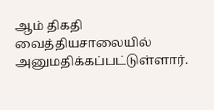ஆம் திகதி வைத்தியசாலையில் அனுமதிக்கப்பட்டுள்ளார்.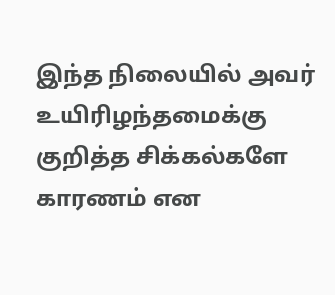இந்த நிலையில் அவர் உயிரிழந்தமைக்கு குறித்த சிக்கல்களே காரணம் என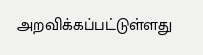அறவிக்கப்பட்டுள்ளது